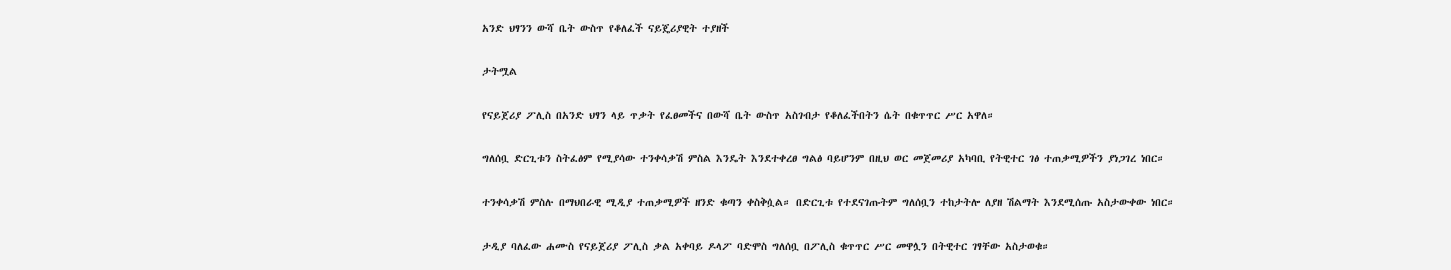አንድ ህፃንን ውሻ ቤት ውስጥ የቆለፈች ናይጄሪያዊት ተያዘች

ታትሟል

የናይጀሪያ ፖሊስ በአንድ ህፃን ላይ ጥቃት የፈፀመችና በውሻ ቤት ውስጥ አስገብታ የቆለፈችበትን ሴት በቁጥጥር ሥር አዋለ።

ግለሰቧ ድርጊቱን ስትፈፅም የሚያሳው ተንቀሳቃሽ ምስል እንዴት እንደተቀረፀ ግልፅ ባይሆንም በዚህ ወር መጀመሪያ አካባቢ የትዊተር ገፅ ተጠቃሚዎችን ያነጋገረ ነበር።

ተንቀሳቃሽ ምስሉ በማህበራዊ ሚዲያ ተጠቃሚዎች ዘንድ ቁጣን ቀስቅሷል። በድርጊቱ የተደናገጡትም ግለሰቧን ተከታትሎ ለያዘ ሽልማት እንደሚሰጡ አስታውቀው ነበር።

ታዲያ ባለፈው ሐሙስ የናይጀሪያ ፖሊስ ቃል አቀባይ ዶላፖ ባድሞስ ግለሰቧ በፖሊስ ቁጥጥር ሥር መዋሏን በትዊተር ገፃቸው አስታወቁ።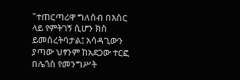"ተጠርጣሪዋ ግለሰብ በእስር ላይ የምትገኝ ሲሆን ክስ ይመሰረትባታል፤ አሳዳጊውን ያጣው ህፃንም ከአደጋው ተርፎ በሌጎስ የመንግሥት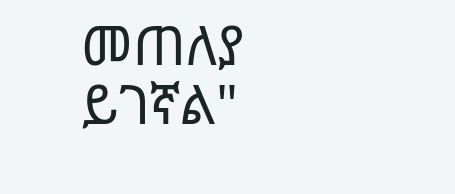መጠለያ ይገኛል"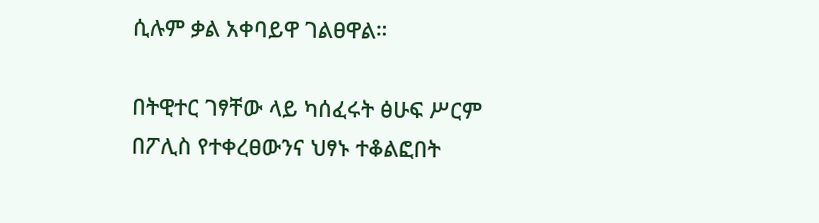ሲሉም ቃል አቀባይዋ ገልፀዋል።

በትዊተር ገፃቸው ላይ ካሰፈሩት ፅሁፍ ሥርም በፖሊስ የተቀረፀውንና ህፃኑ ተቆልፎበት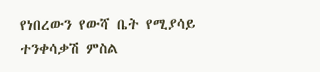የነበረውን የውሻ ቤት የሚያሳይ ተንቀሳቃሽ ምስል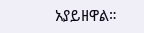አያይዘዋል።